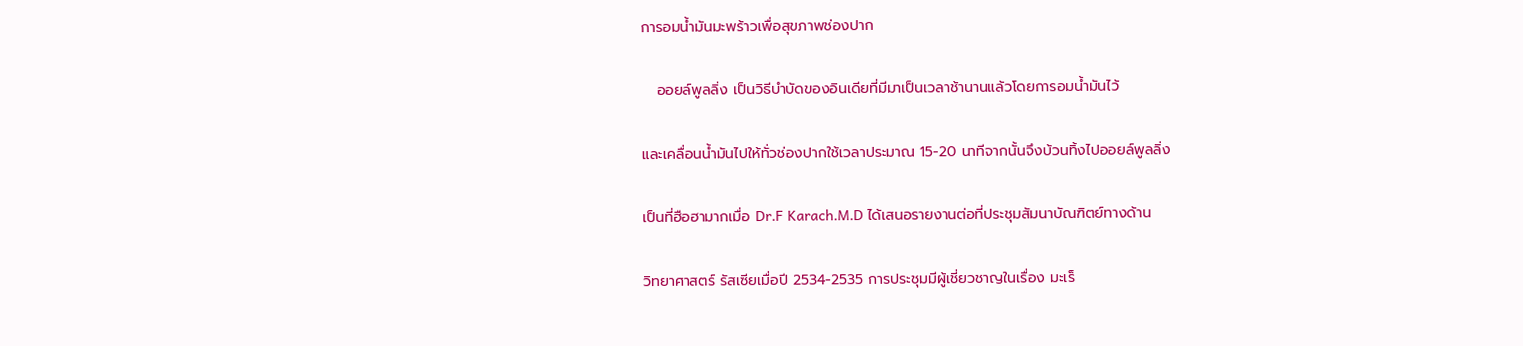การอมน้ำมันมะพร้าวเพื่อสุขภาพช่องปาก

   ออยล์พูลลิ่ง เป็นวิธีบำบัดของอินเดียที่มีมาเป็นเวลาช้านานแล้วโดยการอมน้ำมันไว้

และเคลื่อนน้ำมันไปให้ทั่วช่องปากใช้เวลาประมาณ 15-20 นาทีจากนั้นจึงบ้วนทิ้งไปออยล์พูลลิ่ง

เป็นที่ฮือฮามากเมื่อ Dr.F Karach.M.D ได้เสนอรายงานต่อที่ประชุมสัมนาบัณฑิตย์ทางด้าน

วิทยาศาสตร์ รัสเซียเมื่อปี 2534-2535 การประชุมมีผู้เชี่ยวชาญในเรื่อง มะเร็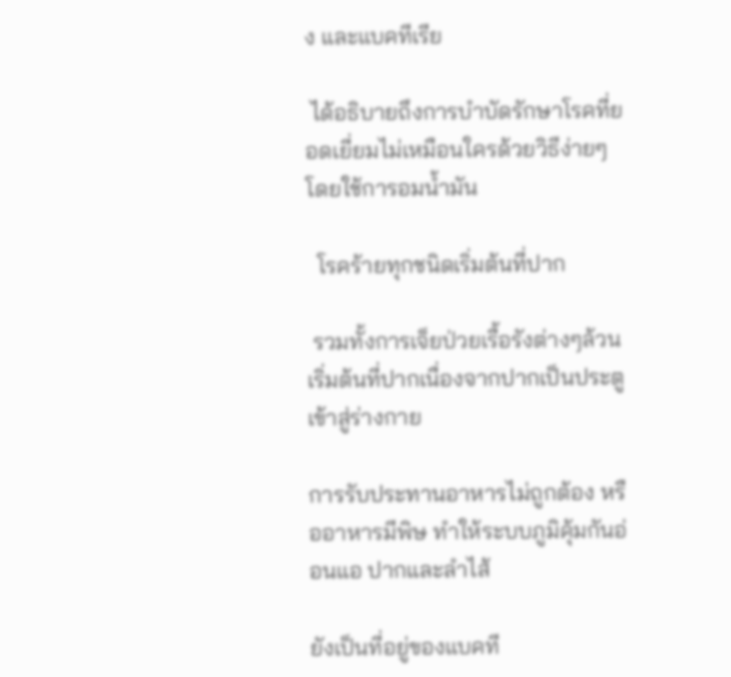ง และแบคทีเรีย

 ได้อธิบายถึงการบำบัดรักษาโรคที่ยอดเยี่ยมไม่เหมือนใครด้วยวิธีง่ายๆโดยใช้การอมน้ำมัน

  โรคร้ายทุกชนิดเริ่มต้นที่ปาก

 รวมทั้งการเจ็ยป่วยเรื้อรังต่างๆล้วนเริ่มต้นที่ปากเนื่องจากปากเป็นประตูเข้าสู่ร่างกาย

การรับประทานอาหารไม่ถูกต้อง หรืออาหารมีพิษ ทำให้ระบบภูมิคุ้มกันอ่อนแอ ปากและลำไส้

ยังเป็นที่อยู่ของแบคที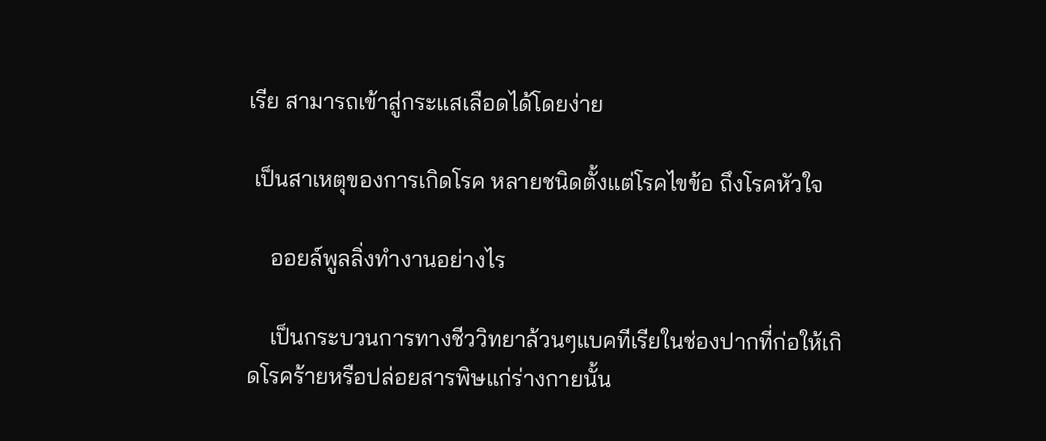เรีย สามารถเข้าสู่กระแสเลือดได้โดยง่าย

 เป็นสาเหตุของการเกิดโรค หลายชนิดตั้งแต่โรคไขข้อ ถึงโรคหัวใจ

    ออยล์พูลลิ่งทำงานอย่างไร

    เป็นกระบวนการทางชีววิทยาล้วนๆแบคทีเรียในช่องปากที่ก่อให้เกิดโรคร้ายหรือปล่อยสารพิษแก่ร่างกายนั้น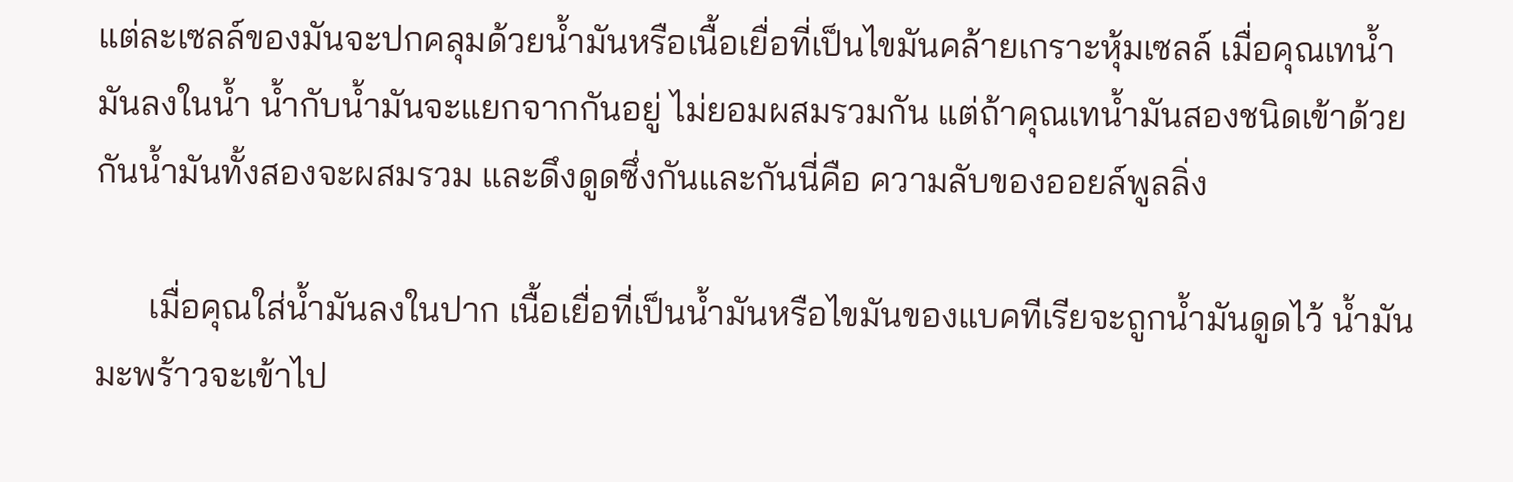แต่ละเซลล์ของมันจะปกคลุมด้วยน้ำมันหรือเนื้อเยื่อที่เป็นไขมันคล้ายเกราะหุ้มเซลล์ เมื่อคุณเทน้ำมันลงในน้ำ น้ำกับน้ำมันจะแยกจากกันอยู่ ไม่ยอมผสมรวมกัน แต่ถ้าคุณเทน้ำมันสองชนิดเข้าด้วยกันน้ำมันทั้งสองจะผสมรวม และดึงดูดซึ่งกันและกันนี่คือ ความลับของออยล์พูลลิ่ง

      เมื่อคุณใส่น้ำมันลงในปาก เนื้อเยื่อที่เป็นน้ำมันหรือไขมันของแบคทีเรียจะถูกน้ำมันดูดไว้ น้ำมันมะพร้าวจะเข้าไป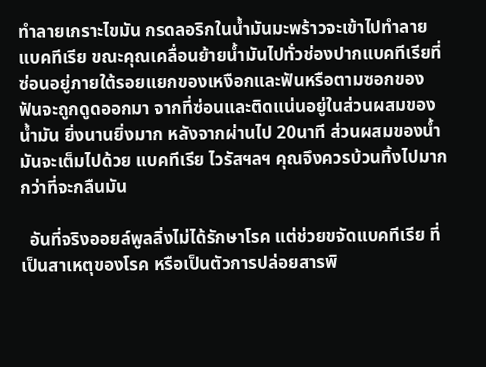ทำลายเกราะไขมัน กรดลอริกในน้ำมันมะพร้าวจะเข้าไปทำลายแบคทีเรีย ขณะคุณเคลื่อนย้ายน้ำมันไปทั่วช่องปากแบคทีเรียที่ซ่อนอยู่ภายใต้รอยแยกของเหงือกและฟันหรือตามซอกของฟันจะถูกดูดออกมา จากที่ซ่อนและติดแน่นอยู่ในส่วนผสมของน้ำมัน ยิ่งนานยิ่งมาก หลังจากผ่านไป 20นาที ส่วนผสมของน้ำมันจะเต็มไปด้วย แบคทีเรีย ไวรัสฯลฯ คุณจึงควรบ้วนทิ้งไปมากกว่าที่จะกลืนมัน

  อันที่จริงออยล์พูลลิ่งไม่ได้รักษาโรค แต่ช่วยขจัดแบคทีเรีย ที่เป็นสาเหตุของโรค หรือเป็นตัวการปล่อยสารพิ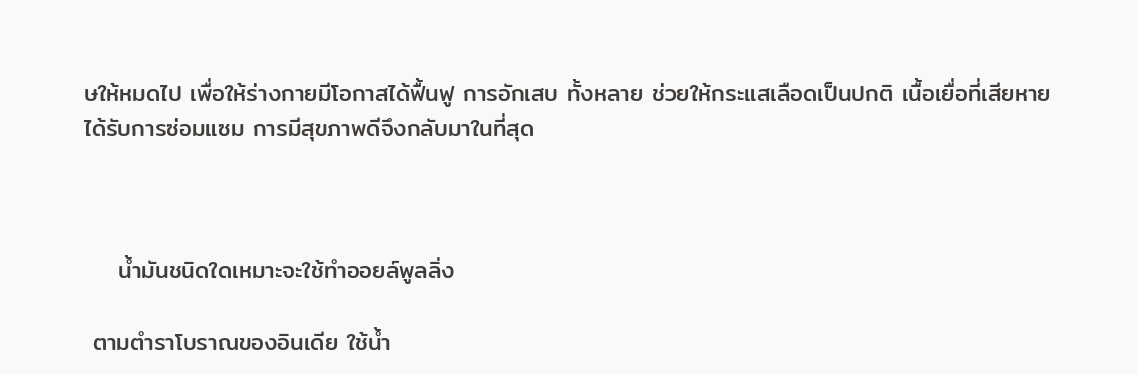ษให้หมดไป เพื่อให้ร่างกายมีโอกาสได้ฟื้นฟู การอักเสบ ทั้งหลาย ช่วยให้กระแสเลือดเป็นปกติ เนื้อเยื่อที่เสียหายได้รับการซ่อมแซม การมีสุขภาพดีจึงกลับมาในที่สุด



    น้ำมันชนิดใดเหมาะจะใช้ทำออยล์พูลลิ่ง

 ตามตำราโบราณของอินเดีย ใช้น้ำ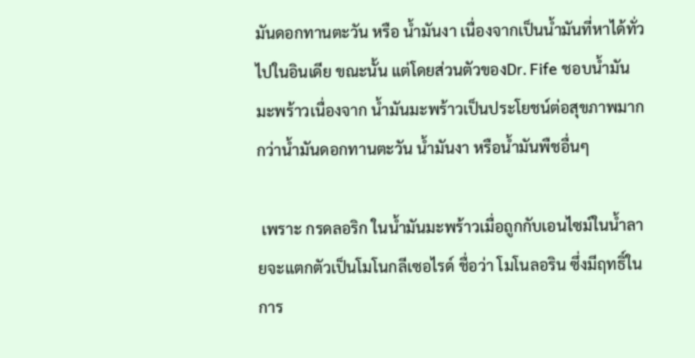มันดอกทานตะวัน หรือ น้ำมันงา เนื่องจากเป็นน้ำมันที่หาได้ทั่วไปในอินเดีย ขณะนั้น แต่โดยส่วนตัวของDr. Fife ชอบน้ำมันมะพร้าวเนื่องจาก น้ำมันมะพร้าวเป็นประโยชน์ต่อสุขภาพมากกว่าน้ำมันดอกทานตะวัน น้ำมันงา หรือน้ำมันพืชอื่นๆ

 เพราะ กรดลอริก ในน้ำมันมะพร้าวเมื่อถูกกับเอนไซม์ในน้ำลายจะแตกตัวเป็นโมโนกลีเซอไรด์ ชื่อว่า โมโนลอริน ซึ่งมีฤทธิ์ในการ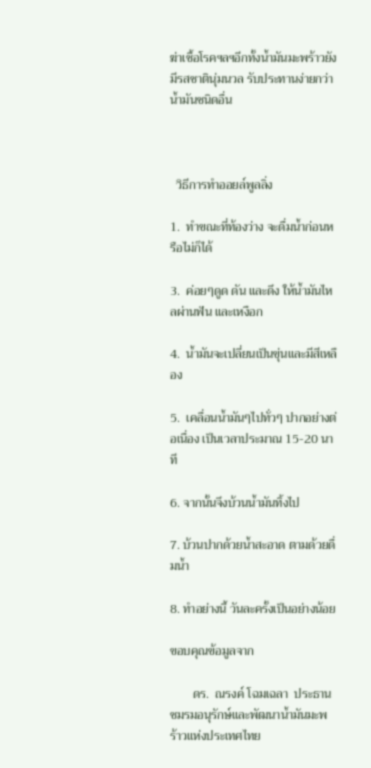ฆ่าเชื้อโรคฯลฯอีกทั้งน้ำมันมะพร้าวยังมีรสชาตินุ่มนวล รับประทานง่ายกว่าน้ำมันชนิดอื่น



  วิธีการทำออยล์พูลลิ่ง

1.  ทำขณะที่ท้องว่าง จะดื่มน้ำก่อนหรือไม่ก็ได้

3.  ค่อยๆดูด ดัน และดึง ให้น้ำมันไหลผ่านฟัน และเหงือก

4.  น้ำมันจะเปลี่ยนเป็นขุ่นและมีสีเหลือง

5.  เคลื่อนน้ำมันๆไปทั่วๆ ปากอย่างต่อเนื่อง เป็นเวลาประมาณ 15-20 นาที

6. จากนั้นจึงบ้วนน้ำมันทิ้งไป

7. บ้วนปากด้วยน้ำสะอาด ตามด้วยดื่มน้ำ

8. ทำอย่างนี้ วันละครั้งเป็นอย่างน้อย

ขอบคุณข้อมูลจาก

       ดร.  ณรงค์ โฉมเฉลา  ประธานชมรมอนุรักษ์และพัฒนาน้ำมันมะพร้าวแห่งประเทศไทย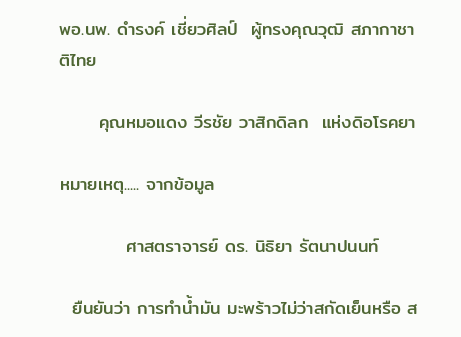พอ.นพ. ดำรงค์ เชี่ยวศิลป์  ผู้ทรงคุณวุฒิ สภากาชาติไทย

      คุณหมอแดง วีรชัย วาสิกดิลก  แห่งดิอโรคยา

หมายเหตุ..... จากข้อมูล

          ศาสตราจารย์ ดร. นิธิยา รัตนาปนนท์

  ยืนยันว่า การทำน้ำมัน มะพร้าวไม่ว่าสกัดเย็นหรือ ส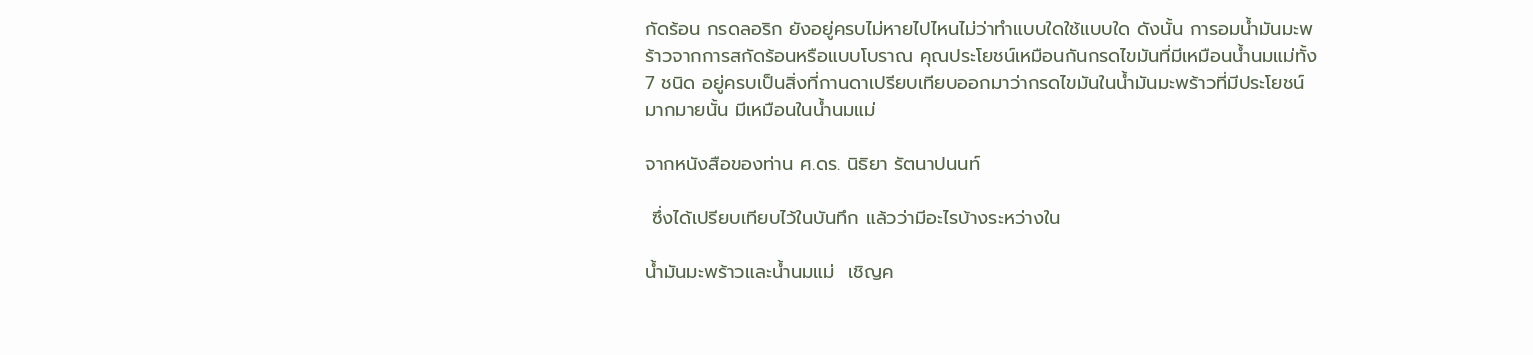กัดร้อน กรดลอริก ยังอยู่ครบไม่หายไปไหนไม่ว่าทำแบบใดใช้แบบใด ดังนั้น การอมน้ำมันมะพร้าวจากการสกัดร้อนหรือแบบโบราณ คุณประโยชน์เหมือนกันกรดไขมันที่มีเหมือนน้ำนมแม่ทั้ง7 ชนิด อยู่ครบเป็นสิ่งที่กานดาเปรียบเทียบออกมาว่ากรดไขมันในน้ำมันมะพร้าวที่มีประโยชน์มากมายนั้น มีเหมือนในน้ำนมแม่

จากหนังสือของท่าน ศ.ดร. นิธิยา รัตนาปนนท์

 ซึ่งได้เปรียบเทียบไว้ในบันทึก แล้วว่ามีอะไรบ้างระหว่างใน

น้ำมันมะพร้าวและน้ำนมแม่  เชิญค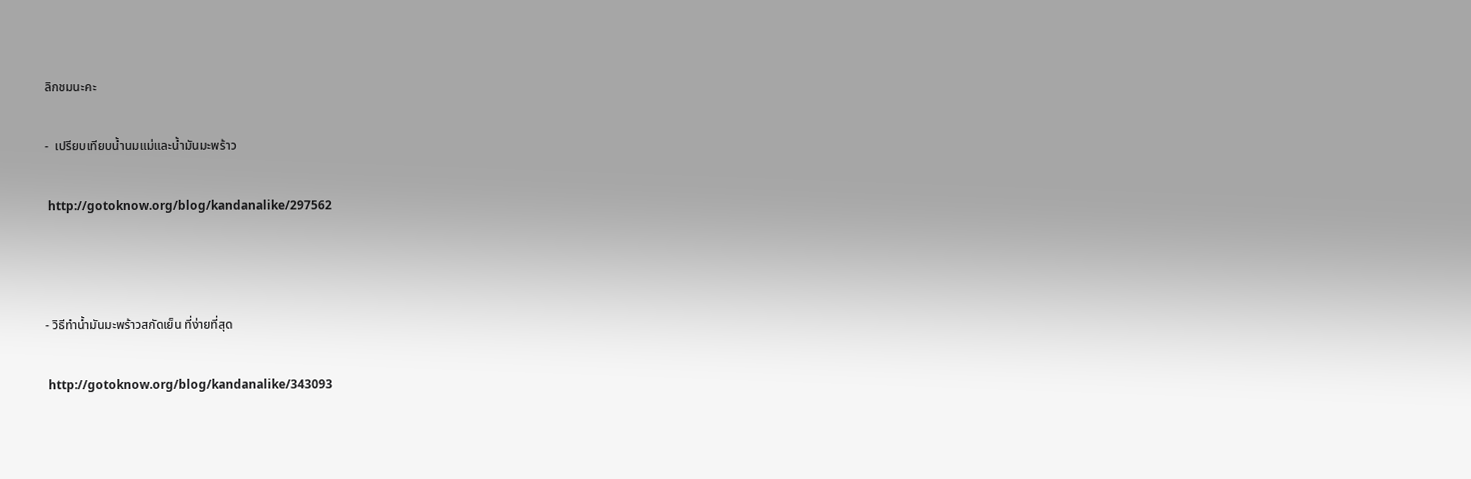ลิกชมนะคะ

-  เปรียบเทียบน้ำนมแม่และน้ำมันมะพร้าว

 http://gotoknow.org/blog/kandanalike/297562



- วิธีทำน้ำมันมะพร้าวสกัดเย็น ที่ง่ายที่สุด

 http://gotoknow.org/blog/kandanalike/343093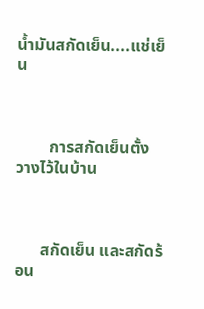น้ำมันสกัดเย็น....แช่เย็น



        การสกัดเย็นตั้ง วางไว้ในบ้าน



      สกัดเย็น และสกัดร้อน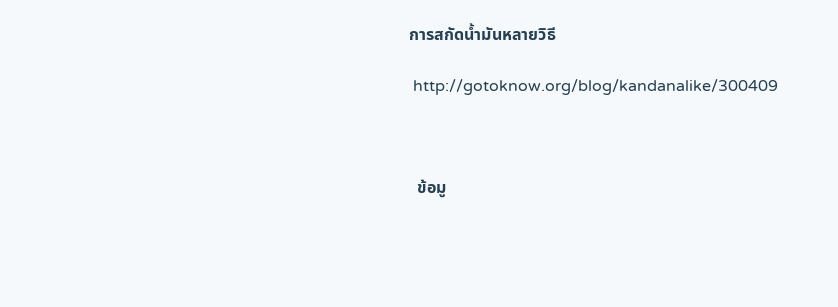การสกัดน้ำมันหลายวิธี

 http://gotoknow.org/blog/kandanalike/300409



  ข้อมู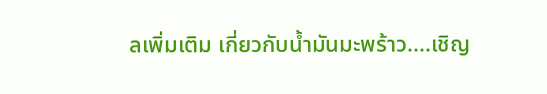ลเพิ่มเติม เกี่ยวกับน้ำมันมะพร้าว....เชิญ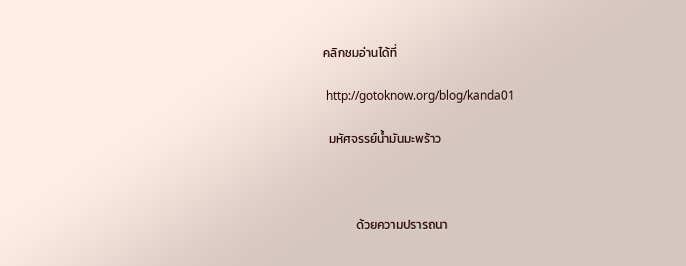คลิกชมอ่านได้ที่

 http://gotoknow.org/blog/kanda01

  มหัศจรรย์น้ำมันมะพร้าว



            ด้วยความปรารถนา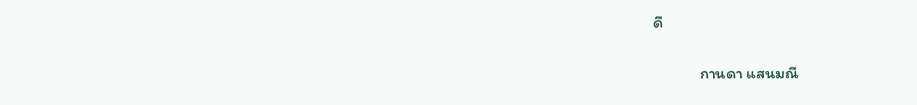ดี

             กานดา แสนมณี